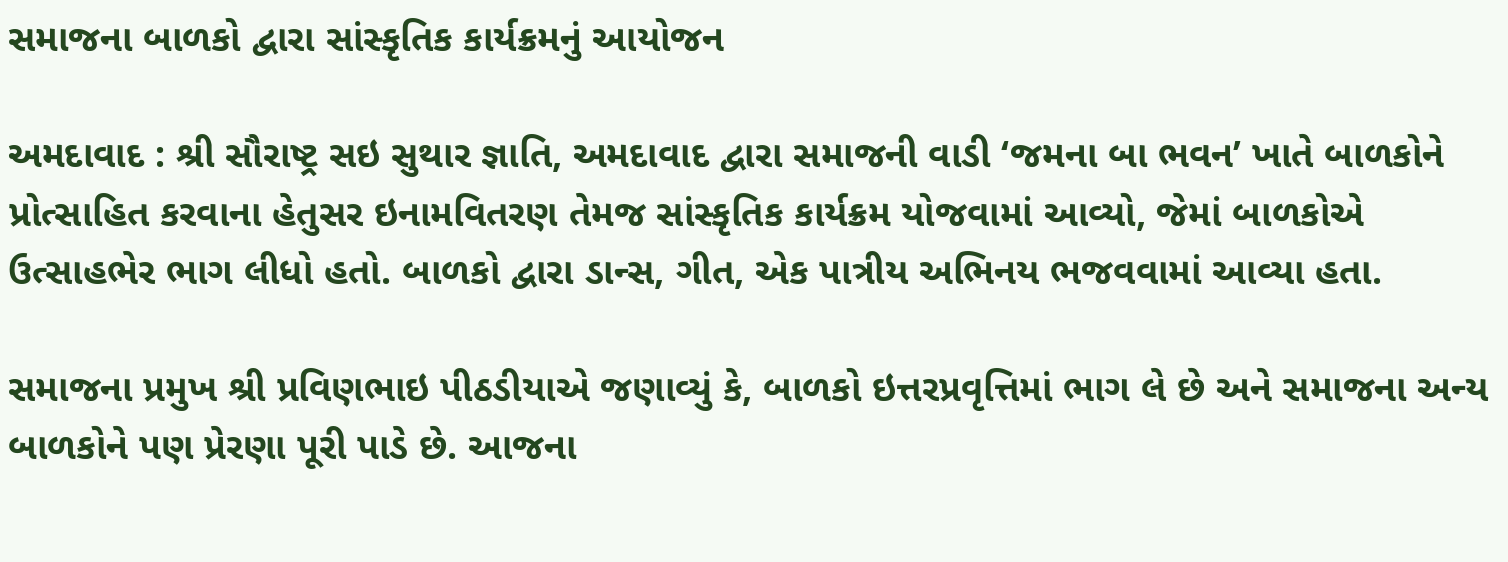સમાજના બાળકો દ્વારા સાંસ્કૃતિક કાર્યક્રમનું આયોજન

અમદાવાદ : શ્રી સૌરાષ્ટ્ર સઇ સુથાર જ્ઞાતિ, અમદાવાદ દ્વારા સમાજની વાડી ‘જમના બા ભવન’ ખાતે બાળકોને પ્રોત્સાહિત કરવાના હેતુસર ઇનામવિતરણ તેમજ સાંસ્કૃતિક કાર્યક્રમ યોજવામાં આવ્યો, જેમાં બાળકોએ ઉત્સાહભેર ભાગ લીધો હતો. બાળકો દ્વારા ડાન્સ, ગીત, એક પાત્રીય અભિનય ભજવવામાં આવ્યા હતા.

સમાજના પ્રમુખ શ્રી પ્રવિણભાઇ પીઠડીયાએ જણાવ્યું કે, બાળકો ઇત્તરપ્રવૃત્તિમાં ભાગ લે છે અને સમાજના અન્ય બાળકોને પણ પ્રેરણા પૂરી પાડે છે. આજના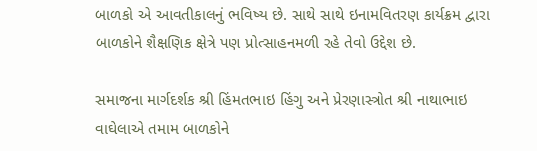બાળકો એ આવતીકાલનું ભવિષ્ય છે. સાથે સાથે ઇનામવિતરણ કાર્યક્રમ દ્વારા બાળકોને શૈક્ષણિક ક્ષેત્રે પણ પ્રોત્સાહનમળી રહે તેવો ઉદ્દેશ છે.

સમાજના માર્ગદર્શક શ્રી હિંમતભાઇ હિંગુ અને પ્રેરણાસ્ત્રોત શ્રી નાથાભાઇ વાઘેલાએ તમામ બાળકોને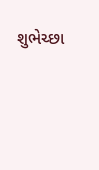શુભેચ્છા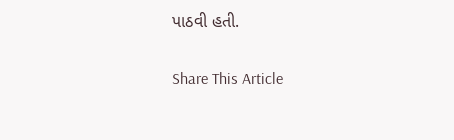પાઠવી હતી.

Share This Article